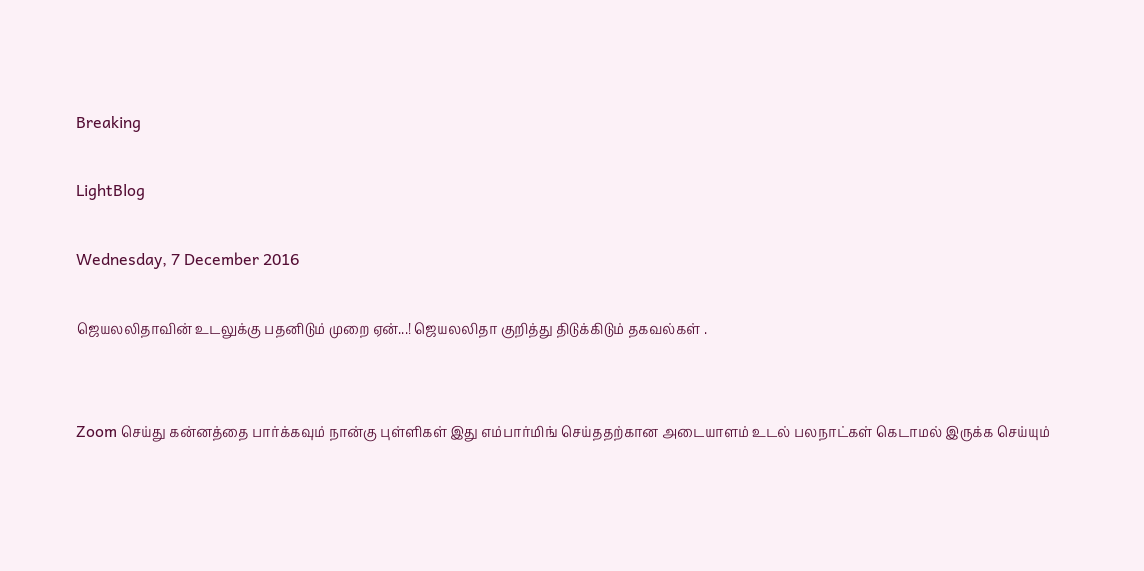Breaking

LightBlog

Wednesday, 7 December 2016

ஜெயலலிதாவின் உடலுக்கு பதனிடும் முறை ஏன்...! ஜெயலலிதா குறித்து திடுக்கிடும் தகவல்கள் .


Zoom செய்து கன்னத்தை பார்க்கவும் நான்கு புள்ளிகள் இது எம்பார்மிங் செய்ததற்கான அடையாளம் உடல் பலநாட்கள் கெடாமல் இருக்க செய்யும்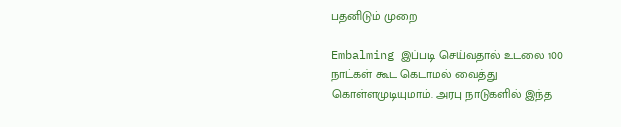பதனிடும் முறை

Embalming இப்படி செய்வதால் உடலை 100 நாட்கள் கூட கெடாமல் வைத்து கொள்ளமுடியுமாம். அரபு நாடுகளில் இந்த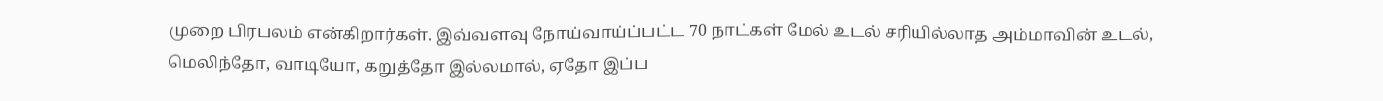முறை பிரபலம் என்கிறார்கள். இவ்வளவு நோய்வாய்ப்பட்ட 70 நாட்கள் மேல் உடல் சரியில்லாத அம்மாவின் உடல், மெலிந்தோ, வாடியோ, கறுத்தோ இல்லமால், ஏதோ இப்ப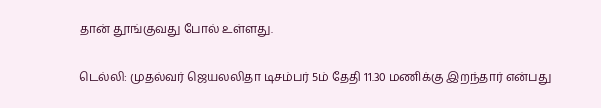தான் தூங்குவது போல் உள்ளது.

டெல்லி: முதல்வர் ஜெயலலிதா டிசம்பர் 5ம் தேதி 11.30 மணிக்கு இறந்தார் என்பது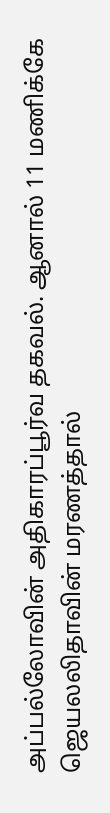அப்பல்லோவின் அதிகாரப்பூர்வ தகவல். ஆனால் 11 மணிக்கே ஜெயலலிதாவின் மரணத்தால்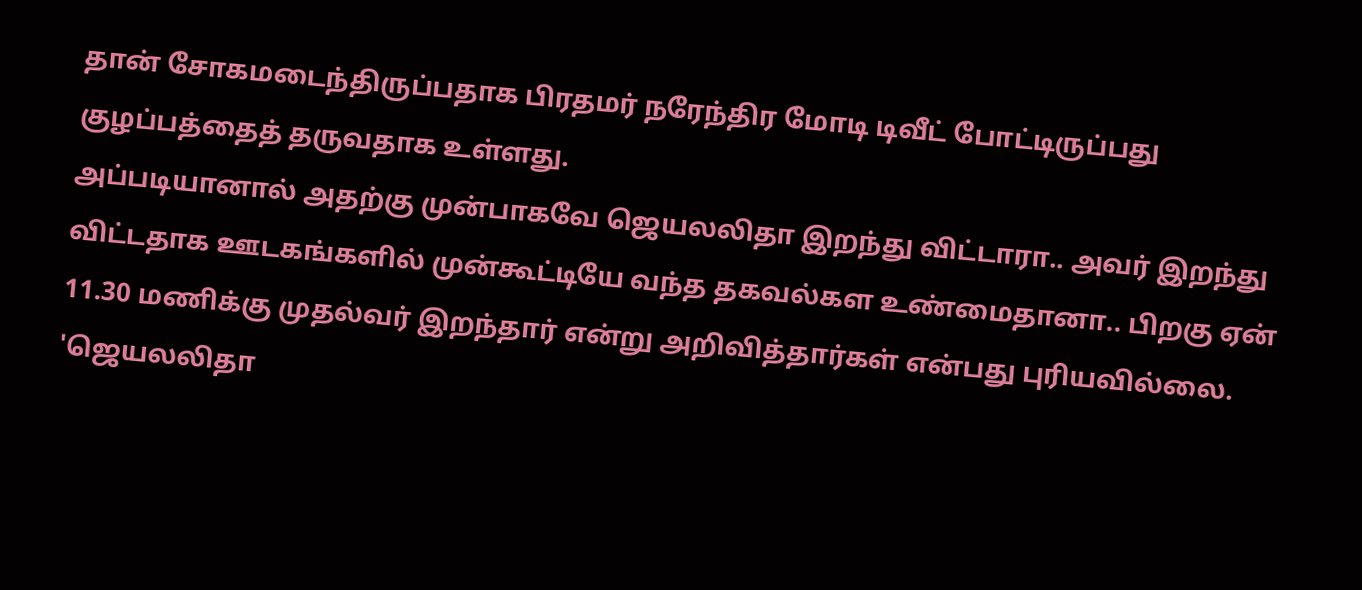தான் சோகமடைந்திருப்பதாக பிரதமர் நரேந்திர மோடி டிவீட் போட்டிருப்பது குழப்பத்தைத் தருவதாக உள்ளது.
அப்படியானால் அதற்கு முன்பாகவே ஜெயலலிதா இறந்து விட்டாரா.. அவர் இறந்து விட்டதாக ஊடகங்களில் முன்கூட்டியே வந்த தகவல்கள உண்மைதானா.. பிறகு ஏன் 11.30 மணிக்கு முதல்வர் இறந்தார் என்று அறிவித்தார்கள் என்பது புரியவில்லை.
'ஜெயலலிதா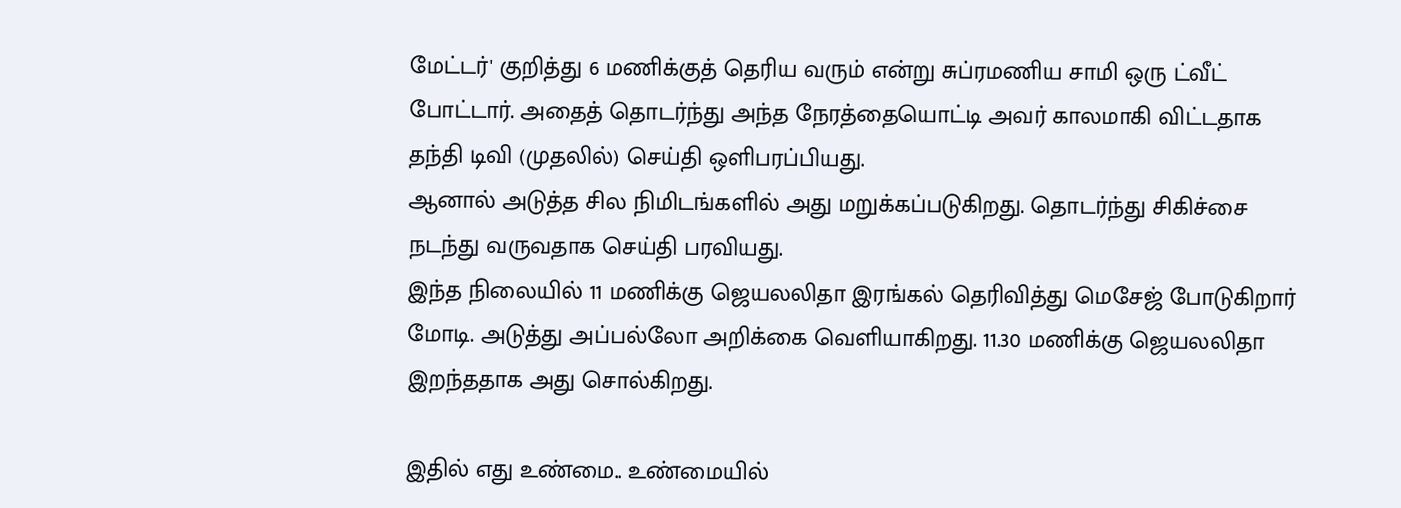மேட்டர்' குறித்து 6 மணிக்குத் தெரிய வரும் என்று சுப்ரமணிய சாமி ஒரு ட்வீட் போட்டார். அதைத் தொடர்ந்து அந்த நேரத்தையொட்டி அவர் காலமாகி விட்டதாக தந்தி டிவி (முதலில்) செய்தி ஒளிபரப்பியது.
ஆனால் அடுத்த சில நிமிடங்களில் அது மறுக்கப்படுகிறது. தொடர்ந்து சிகிச்சை நடந்து வருவதாக செய்தி பரவியது.
இந்த நிலையில் 11 மணிக்கு ஜெயலலிதா இரங்கல் தெரிவித்து மெசேஜ் போடுகிறார் மோடி. அடுத்து அப்பல்லோ அறிக்கை வெளியாகிறது. 11.30 மணிக்கு ஜெயலலிதா இறந்ததாக அது சொல்கிறது.

இதில் எது உண்மை.. உண்மையில்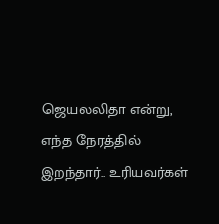ஜெயலலிதா என்று, எந்த நேரத்தில் இறந்தார்.. உரியவர்கள்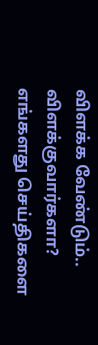விளக்க வேண்டும்.. விளக்குவார்களா?
எங்களது செய்திகளை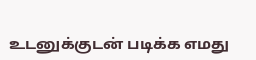உடனுக்குடன் படிக்க எமது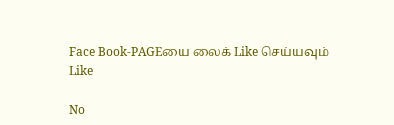Face Book-PAGEயை லைக் Like செய்யவும்
Like

No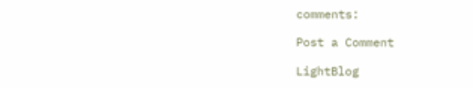comments:

Post a Comment

LightBlog